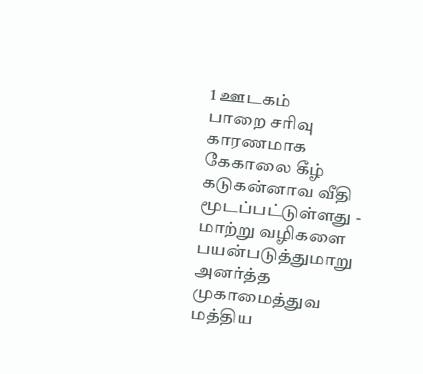1 ஊடகம்
பாறை சரிவு காரணமாக கேகாலை கீழ் கடுகன்னாவ வீதி மூடப்பட்டுள்ளது - மாற்று வழிகளை பயன்படுத்துமாறு அனர்த்த முகாமைத்துவ மத்திய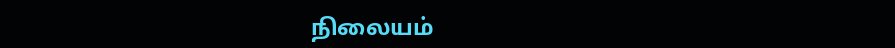நிலையம்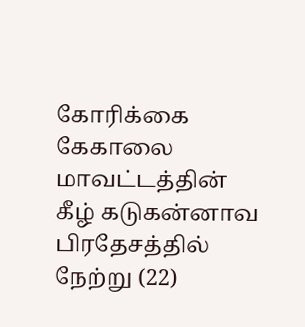கோரிக்கை
கேகாலை மாவட்டத்தின் கீழ் கடுகன்னாவ பிரதேசத்தில் நேற்று (22)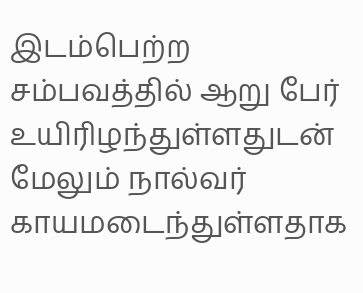இடம்பெற்ற சம்பவத்தில் ஆறு பேர் உயிரிழந்துள்ளதுடன் மேலும் நால்வர் காயமடைந்துள்ளதாக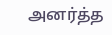அனர்த்த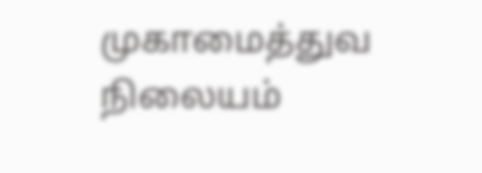முகாமைத்துவ நிலையம்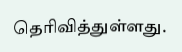தெரிவித்துள்ளது.